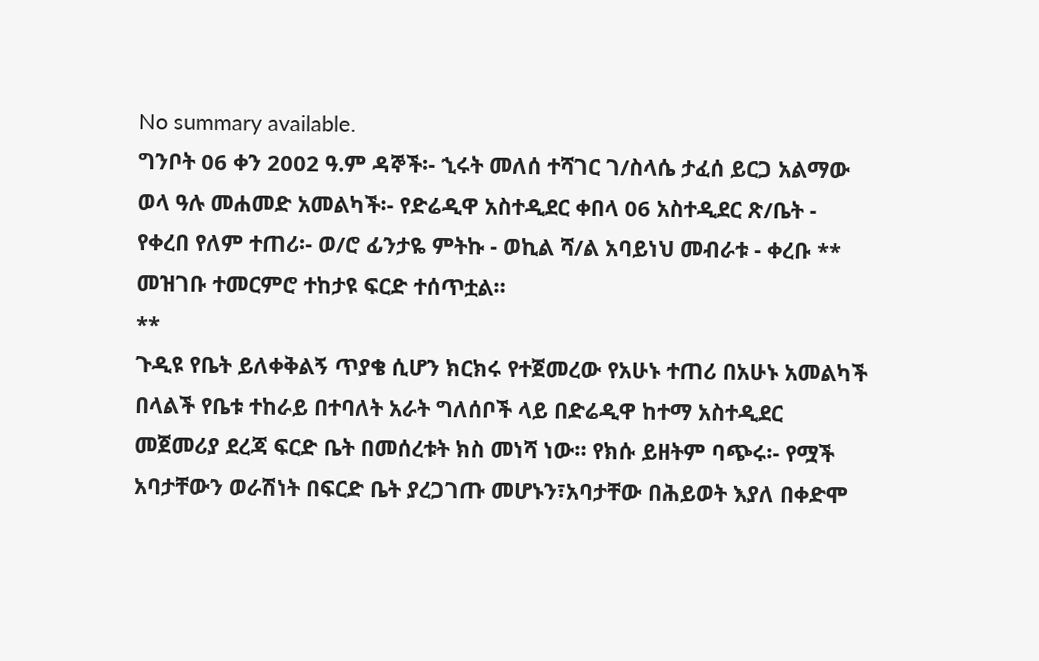No summary available.
ግንቦት 06 ቀን 2002 ዓ.ም ዳኞች፡- ኂሩት መለሰ ተሻገር ገ/ስላሴ ታፈሰ ይርጋ አልማው ወላ ዓሉ መሐመድ አመልካች፡- የድሬዲዋ አስተዲደር ቀበላ 06 አስተዲደር ጽ/ቤት - የቀረበ የለም ተጠሪ፡- ወ/ሮ ፊንታዬ ምትኩ - ወኪል ሻ/ል አባይነህ መብራቱ - ቀረቡ **
መዝገቡ ተመርምሮ ተከታዩ ፍርድ ተሰጥቷል።
**
ጉዲዩ የቤት ይለቀቅልኝ ጥያቄ ሲሆን ክርክሩ የተጀመረው የአሁኑ ተጠሪ በአሁኑ አመልካች በላልች የቤቱ ተከራይ በተባለት አራት ግለሰቦች ላይ በድሬዲዋ ከተማ አስተዲደር መጀመሪያ ደረጃ ፍርድ ቤት በመሰረቱት ክስ መነሻ ነው። የክሱ ይዘትም ባጭሩ፡- የሟች አባታቸውን ወራሽነት በፍርድ ቤት ያረጋገጡ መሆኑን፣አባታቸው በሕይወት እያለ በቀድሞ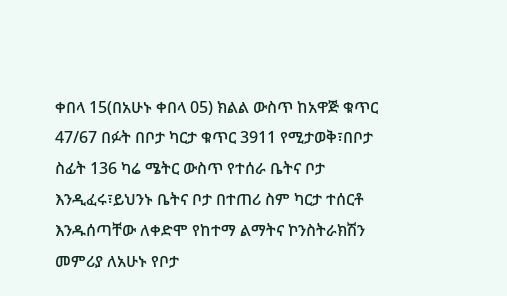ቀበላ 15(በአሁኑ ቀበላ 05) ክልል ውስጥ ከአዋጅ ቁጥር 47/67 በፉት በቦታ ካርታ ቁጥር 3911 የሚታወቅ፣በቦታ ስፊት 136 ካሬ ሜትር ውስጥ የተሰራ ቤትና ቦታ እንዲፈሩ፣ይህንኑ ቤትና ቦታ በተጠሪ ስም ካርታ ተሰርቶ እንዱሰጣቸው ለቀድሞ የከተማ ልማትና ኮንስትራክሽን መምሪያ ለአሁኑ የቦታ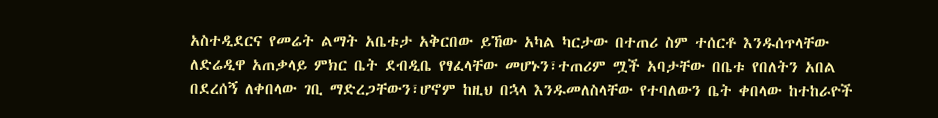አስተዲደርና የመሬት ልማት አቤቱታ አቅርበው ይኸው አካል ካርታው በተጠሪ ስም ተሰርቶ እንዱሰጥላቸው ለድሬዲዋ አጠቃላይ ምክር ቤት ደብዲቤ የፃፈላቸው መሆኑን፣ተጠሪም ሟች አባታቸው በቤቱ የበለትን አበል በደረሰኝ ለቀበላው ገቢ ማድረጋቸውን፣ሆኖም ከዚህ በኋላ እንዱመለስላቸው የተባለውን ቤት ቀበላው ከተከራዮች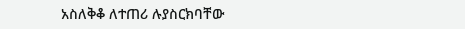አስለቅቆ ለተጠሪ ሉያስርክባቸው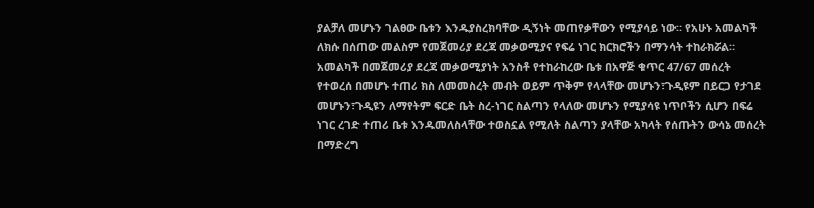ያልቻለ መሆኑን ገልፀው ቤቱን እንዱያስረክባቸው ዲኝነት መጠየቃቸውን የሚያሳይ ነው። የአሁኑ አመልካች ለክሱ በሰጠው መልስም የመጀመሪያ ደረጃ መቃወሚያና የፍሬ ነገር ክርክሮችን በማንሳት ተከራክሯል። አመልካች በመጀመሪያ ደረጃ መቃወሚያነት አንስቶ የተከራከረው ቤቱ በአዋጅ ቁጥር 47/67 መሰረት የተወረሰ በመሆኑ ተጠሪ ክስ ለመመስረት መብት ወይም ጥቅም የላላቸው መሆኑን፣ጉዲዩም በይርጋ የታገደ መሆኑን፣ጉዲዩን ለማየትም ፍርድ ቤት ስረ-ነገር ስልጣን የላለው መሆኑን የሚያሳዩ ነጥቦችን ሲሆን በፍሬ ነገር ረገድ ተጠሪ ቤቱ እንዱመለስላቸው ተወስኗል የሚለት ስልጣን ያላቸው አካላት የሰጡትን ውሳኔ መሰረት በማድረግ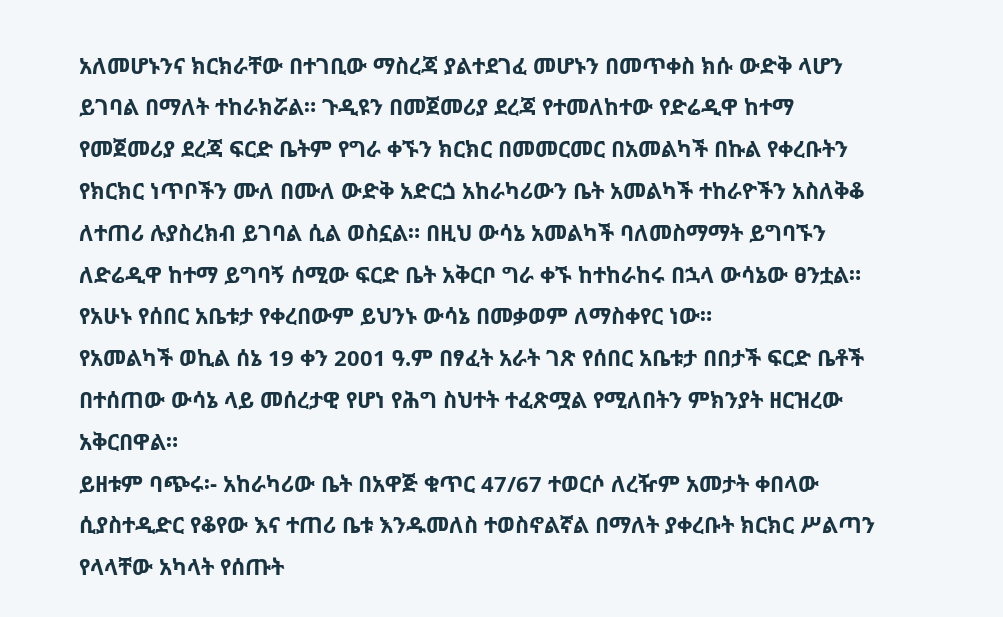አለመሆኑንና ክርክራቸው በተገቢው ማስረጃ ያልተደገፈ መሆኑን በመጥቀስ ክሱ ውድቅ ላሆን ይገባል በማለት ተከራክሯል። ጉዲዩን በመጀመሪያ ደረጃ የተመለከተው የድሬዲዋ ከተማ የመጀመሪያ ደረጃ ፍርድ ቤትም የግራ ቀኙን ክርክር በመመርመር በአመልካች በኩል የቀረቡትን የክርክር ነጥቦችን ሙለ በሙለ ውድቅ አድርጏ አከራካሪውን ቤት አመልካች ተከራዮችን አስለቅቆ ለተጠሪ ሉያስረክብ ይገባል ሲል ወስኗል። በዚህ ውሳኔ አመልካች ባለመስማማት ይግባኙን ለድሬዲዋ ከተማ ይግባኝ ሰሚው ፍርድ ቤት አቅርቦ ግራ ቀኙ ከተከራከሩ በኋላ ውሳኔው ፀንቷል። የአሁኑ የሰበር አቤቱታ የቀረበውም ይህንኑ ውሳኔ በመቃወም ለማስቀየር ነው።
የአመልካች ወኪል ሰኔ 19 ቀን 2001 ዓ.ም በፃፈት አራት ገጽ የሰበር አቤቱታ በበታች ፍርድ ቤቶች በተሰጠው ውሳኔ ላይ መሰረታዊ የሆነ የሕግ ስህተት ተፈጽሟል የሚለበትን ምክንያት ዘርዝረው አቅርበዋል።
ይዘቱም ባጭሩ፡- አከራካሪው ቤት በአዋጅ ቁጥር 47/67 ተወርሶ ለረዥም አመታት ቀበላው ሲያስተዲድር የቆየው እና ተጠሪ ቤቱ እንዱመለስ ተወስኖልኛል በማለት ያቀረቡት ክርክር ሥልጣን የላላቸው አካላት የሰጡት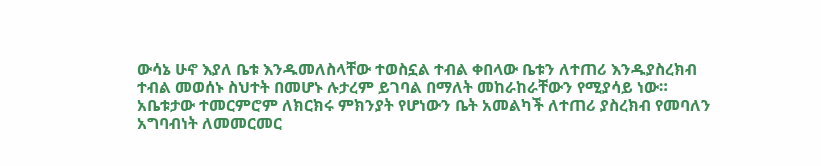ውሳኔ ሁኖ እያለ ቤቱ እንዱመለስላቸው ተወስኗል ተብል ቀበላው ቤቱን ለተጠሪ እንዱያስረክብ ተብል መወሰኑ ስህተት በመሆኑ ሉታረም ይገባል በማለት መከራከራቸውን የሚያሳይ ነው። አቤቱታው ተመርምሮም ለክርክሩ ምክንያት የሆነውን ቤት አመልካች ለተጠሪ ያስረክብ የመባለን አግባብነት ለመመርመር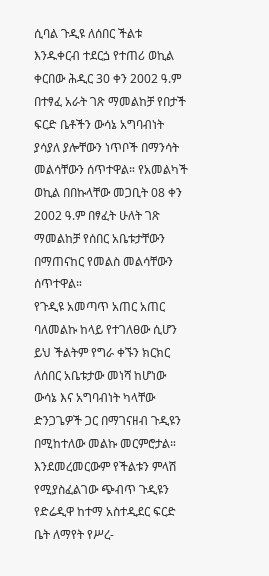ሲባል ጉዲዩ ለሰበር ችልቱ እንዱቀርብ ተደርጏ የተጠሪ ወኪል ቀርበው ሕዲር 30 ቀን 2002 ዓ.ም በተፃፈ አራት ገጽ ማመልከቻ የበታች ፍርድ ቤቶችን ውሳኔ አግባብነት ያሳያለ ያሎቸውን ነጥቦች በማንሳት መልሳቸውን ሰጥተዋል። የአመልካች ወኪል በበኩላቸው መጋቢት 08 ቀን 2002 ዓ.ም በፃፈት ሁለት ገጽ ማመልከቻ የሰበር አቤቱታቸውን በማጠናከር የመልስ መልሳቸውን ሰጥተዋል።
የጉዲዩ አመጣጥ አጠር አጠር ባለመልኩ ከላይ የተገለፀው ሲሆን ይህ ችልትም የግራ ቀኙን ክርክር ለሰበር አቤቱታው መነሻ ከሆነው ውሳኔ እና አግባብነት ካላቸው ድንጋጌዎች ጋር በማገናዘብ ጉዲዩን በሚከተለው መልኩ መርምሮታል። እንደመረመርውም የችልቱን ምላሽ የሚያስፈልገው ጭብጥ ጉዲዩን የድሬዲዋ ከተማ አስተዲደር ፍርድ ቤት ለማየት የሥረ-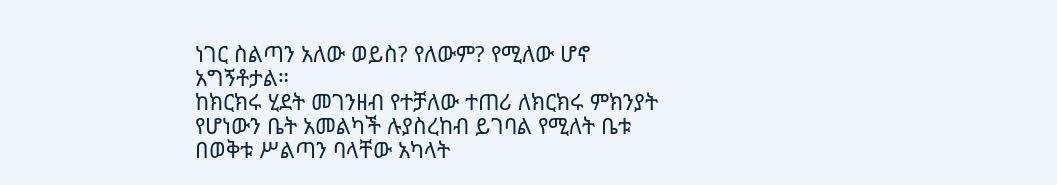ነገር ስልጣን አለው ወይስ? የለውም? የሚለው ሆኖ አግኝቶታል።
ከክርክሩ ሂደት መገንዘብ የተቻለው ተጠሪ ለክርክሩ ምክንያት የሆነውን ቤት አመልካች ሉያስረከብ ይገባል የሚለት ቤቱ በወቅቱ ሥልጣን ባላቸው አካላት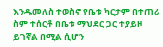እንዱመለስ ተወስኖ የቤቱ ካርታም በተጠሪ ስም ተሰርቶ በቤቱ ማህደር ጋር ተያይዞ ይገኛል በሚል ሲሆን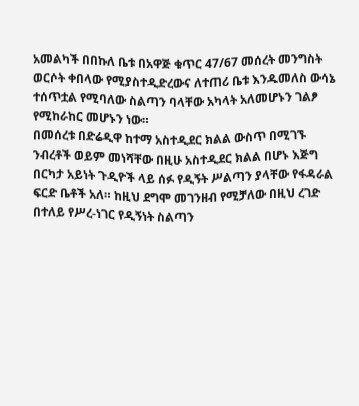አመልካች በበኩለ ቤቱ በአዋጅ ቁጥር 47/67 መሰረት መንግስት ወርሶት ቀበላው የሚያስተዲድረውና ለተጠሪ ቤቱ እንዱመለስ ውሳኔ ተሰጥቷል የሚባለው ስልጣን ባላቸው አካላት አለመሆኑን ገልፆ የሚከራከር መሆኑን ነው።
በመሰረቱ በድሬዲዋ ከተማ አስተዲደር ክልል ውስጥ በሚገኙ ንብረቶች ወይም መነሻቸው በዚሁ አስተዲደር ክልል በሆኑ እጅግ በርካታ አይነት ጉዲዮች ላይ ሰፉ የዲኝት ሥልጣን ያላቸው የፋዳራል ፍርድ ቤቶች አለ። ከዚህ ደግሞ መገንዘብ የሚቻለው በዚህ ረገድ በተለይ የሥረ-ነገር የዲኝነት ስልጣን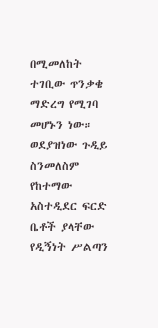በሚመለከት ተገቢው ጥንቃቄ ማድረግ የሚገባ መሆኑን ነው።
ወደያዝነው ጉዲይ ስንመለስም የከተማው አስተዲደር ፍርድ ቤቶች ያላቸው የዲኝነት ሥልጣን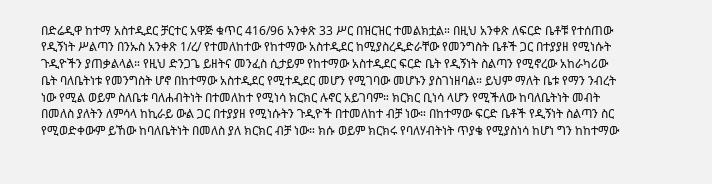በድሬዲዋ ከተማ አስተዲደር ቻርተር አዋጅ ቁጥር 416/96 አንቀጽ 33 ሥር በዝርዝር ተመልክቷል። በዚህ አንቀጽ ለፍርድ ቤቶቹ የተሰጠው የዲኝነት ሥልጣን በንኡስ አንቀጽ 1/ረ/ የተመለከተው የከተማው አስተዲደር ከሚያስረዲድራቸው የመንግስት ቤቶች ጋር በተያያዘ የሚነሱት ጉዲዮችን ያጠቃልላል። የዚህ ድንጋጌ ይዘትና መንፈስ ሲታይም የከተማው አስተዲደር ፍርድ ቤት የዲኝነት ስልጣን የሚኖረው አከራካሪው ቤት ባለቤትነቱ የመንግስት ሆኖ በከተማው አስተዲደር የሚተዲደር መሆን የሚገባው መሆኑን ያስገነዘባል። ይህም ማለት ቤቱ የማን ንብረት ነው የሚል ወይም ስለቤቱ ባለሐብትነት በተመለከተ የሚነሳ ክርክር ሉኖር አይገባም። ክርክር ቢነሳ ላሆን የሚችለው ከባለቤትነት መብት በመለስ ያለትን ለምሳላ ከኪራይ ውል ጋር በተያያዘ የሚነሱትን ጉዲዮች በተመለከተ ብቻ ነው። በከተማው ፍርድ ቤቶች የዲኝነት ስልጣን ስር የሚወድቀውም ይኸው ከባለቤትነት በመለስ ያለ ክርክር ብቻ ነው። ክሱ ወይም ክርክሩ የባለሃብትነት ጥያቄ የሚያስነሳ ከሆነ ግን ከከተማው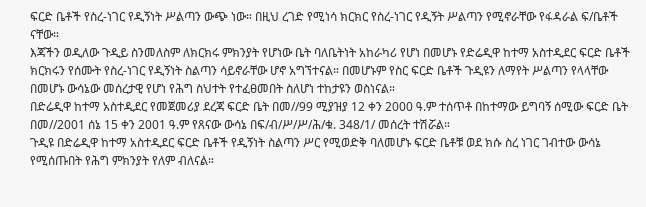ፍርድ ቤቶች የስረ-ነገር የዲኝነት ሥልጣን ውጭ ነው። በዚህ ረገድ የሚነሳ ክርክር የስረ-ነገር የዲኝት ሥልጣን የሚኖራቸው የፋዳራል ፍ/ቤቶች ናቸው።
እጃችን ወዲለው ጉዲይ ስንመለስም ለክርክሩ ምክንያት የሆነው ቤት ባለቤትነት አከራካሪ የሆነ በመሆኑ የድሬዲዋ ከተማ አስተዲደር ፍርድ ቤቶች ክርክሩን የሰሙት የስረ-ነገር የዲኝነት ስልጣን ሳይኖራቸው ሆኖ አግኘተናል። በመሆኑም የስር ፍርድ ቤቶች ጉዲዩን ለማየት ሥልጣን የላላቸው በመሆኑ ውሳኔው መሰረታዊ የሆነ የሕግ ስህተት የተፈፀመበት ስለሆነ ተከታዩን ወስነናል።
በድሬዲዋ ከተማ አስተዲደር የመጀመሪያ ደረጃ ፍርድ ቤት በመ//99 ሚያዝያ 12 ቀን 2000 ዓ.ም ተሰጥቶ በከተማው ይግባኝ ሰሚው ፍርድ ቤት በመ//2001 ሰኔ 15 ቀን 2001 ዓ.ም የጸናው ውሳኔ በፍ/ብ/ሥ/ሥ/ሕ/ቁ. 348/1/ መሰረት ተሽሯል።
ጉዲዩ በድሬዲዋ ከተማ አስተዲደር ፍርድ ቤቶች የዲኝነት ስልጣን ሥር የሚወድቅ ባለመሆኑ ፍርድ ቤቶቹ ወደ ክሱ ስረ ነገር ገብተው ውሳኔ የሚሰጡበት የሕግ ምክንያት የለም ብለናል።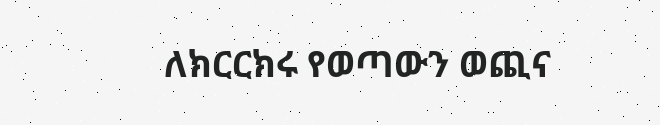ለክርርክሩ የወጣውን ወጪና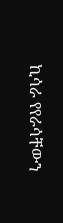ኪሳራ የየራሳቸውን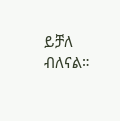ይቻለ ብለናል።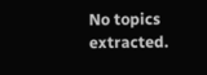No topics extracted.